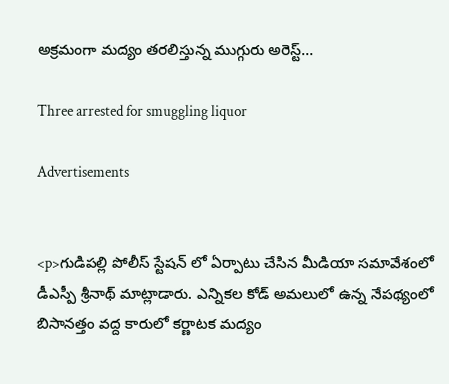అక్రమంగా మద్యం తరలిస్తున్న ముగ్గురు అరెస్ట్…

Three arrested for smuggling liquor

Advertisements


<p>గుడిపల్లి పోలీస్ స్టేషన్ లో ఏర్పాటు చేసిన మీడియా సమావేశంలో డీఎస్పీ శ్రీనాథ్ మాట్లాడారు. ఎన్నికల కోడ్ అమలులో ఉన్న నేపథ్యంలో బిసానత్తం వద్ద కారులో కర్ణాటక మద్యం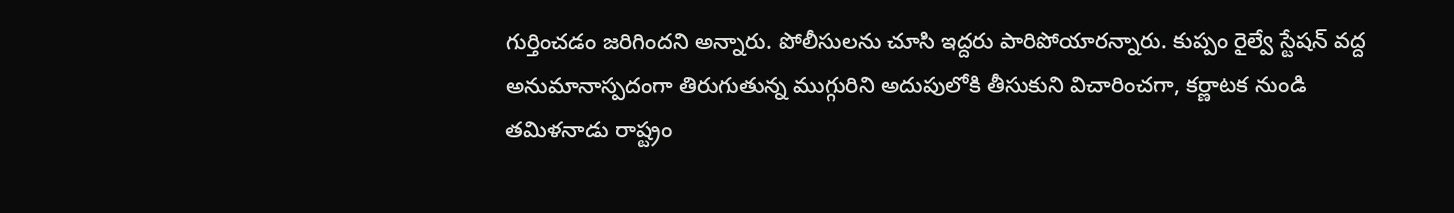గుర్తించడం జరిగిందని అన్నారు. పోలీసులను చూసి ఇద్దరు పారిపోయారన్నారు. కుప్పం రైల్వే స్టేషన్ వద్ద అనుమానాస్పదంగా తిరుగుతున్న ముగ్గురిని అదుపులోకి తీసుకుని విచారించగా, కర్ణాటక నుండి తమిళనాడు రాష్ట్రం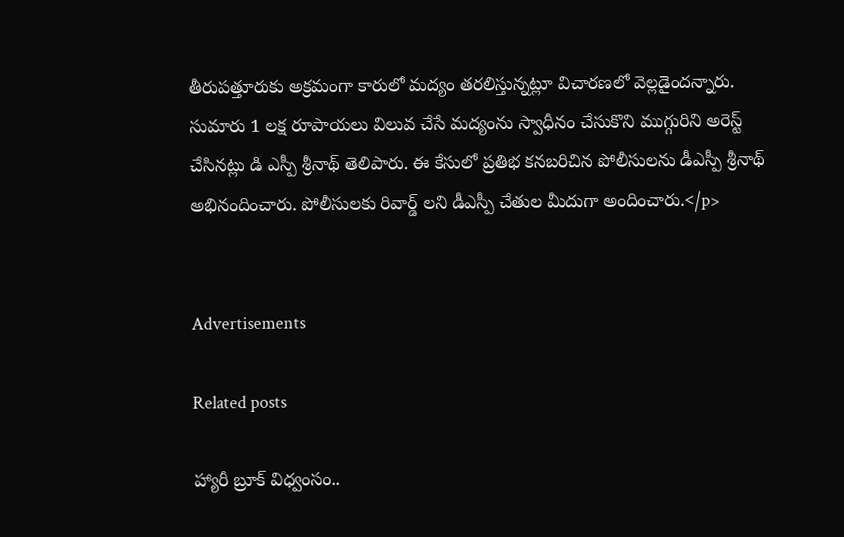తీరుపత్తూరుకు అక్రమంగా కారులో మద్యం తరలిస్తున్నట్లూ విచారణలో వెల్లడైందన్నారు. సుమారు 1 లక్ష రూపాయలు విలువ చేసే మద్యంను స్వాధీనం చేసుకొని ముగ్గురిని అరెస్ట్ చేసినట్లు డి ఎస్పీ శ్రీనాథ్ తెలిపారు. ఈ కేసులో ప్రతిభ కనబరిచిన పోలీసులను డీఎస్పీ శ్రీనాథ్ అభినందించారు. పోలీసులకు రివార్డ్ లని డీఎస్పీ చేతుల మీదుగా అందించారు.</p>


Advertisements

Related posts

హ్యారీ బ్రూక్ విధ్వంసం..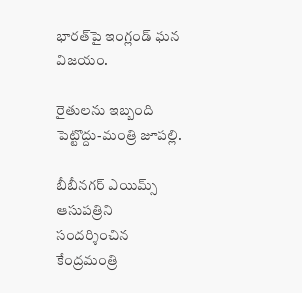భారత్‌పై ఇంగ్లండ్ ఘన విజయం.

రైతులను ఇబ్బంది పెట్టొద్దు-మంత్రి జూపల్లి.

బీబీనగర్ ఎయిమ్స్ ఆసుపత్రిని సందర్శించిన కేంద్రమంత్రి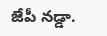జేపీ నడ్డా.